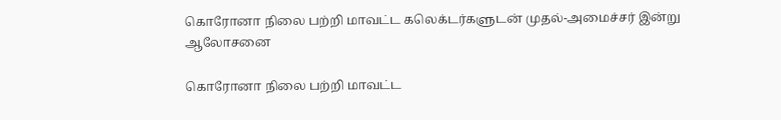கொரோனா நிலை பற்றி மாவட்ட கலெக்டர்களுடன் முதல்-அமைச்சர் இன்று ஆலோசனை

கொரோனா நிலை பற்றி மாவட்ட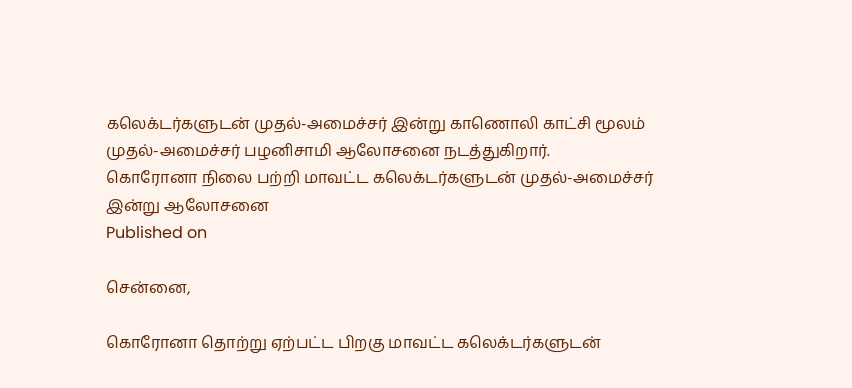கலெக்டர்களுடன் முதல்-அமைச்சர் இன்று காணொலி காட்சி மூலம் முதல்-அமைச்சர் பழனிசாமி ஆலோசனை நடத்துகிறார்.
கொரோனா நிலை பற்றி மாவட்ட கலெக்டர்களுடன் முதல்-அமைச்சர் இன்று ஆலோசனை
Published on

சென்னை,

கொரோனா தொற்று ஏற்பட்ட பிறகு மாவட்ட கலெக்டர்களுடன்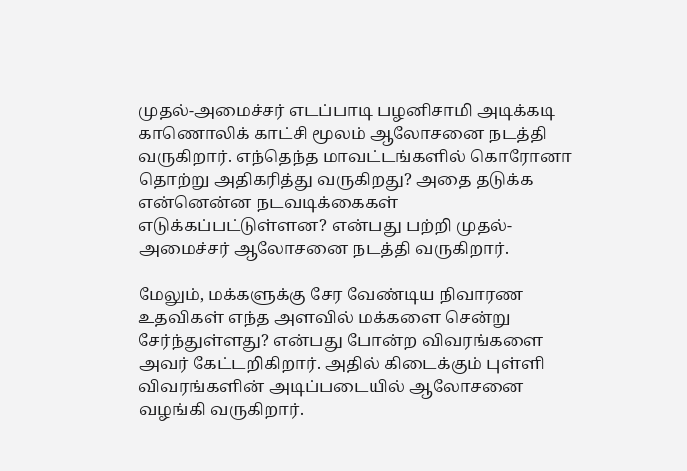முதல்-அமைச்சர் எடப்பாடி பழனிசாமி அடிக்கடி காணொலிக் காட்சி மூலம் ஆலோசனை நடத்தி வருகிறார். எந்தெந்த மாவட்டங்களில் கொரோனா தொற்று அதிகரித்து வருகிறது? அதை தடுக்க என்னென்ன நடவடிக்கைகள் எடுக்கப்பட்டுள்ளன? என்பது பற்றி முதல்-அமைச்சர் ஆலோசனை நடத்தி வருகிறார்.

மேலும், மக்களுக்கு சேர வேண்டிய நிவாரண உதவிகள் எந்த அளவில் மக்களை சென்று சேர்ந்துள்ளது? என்பது போன்ற விவரங்களை அவர் கேட்டறிகிறார். அதில் கிடைக்கும் புள்ளி விவரங்களின் அடிப்படையில் ஆலோசனை வழங்கி வருகிறார்.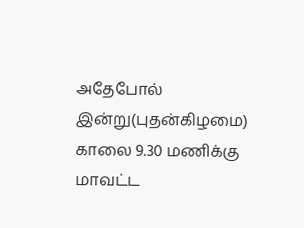அதேபோல் இன்று(புதன்கிழமை) காலை 9.30 மணிக்கு மாவட்ட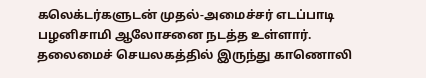கலெக்டர்களுடன் முதல்-அமைச்சர் எடப்பாடி பழனிசாமி ஆலோசனை நடத்த உள்ளார். தலைமைச் செயலகத்தில் இருந்து காணொலி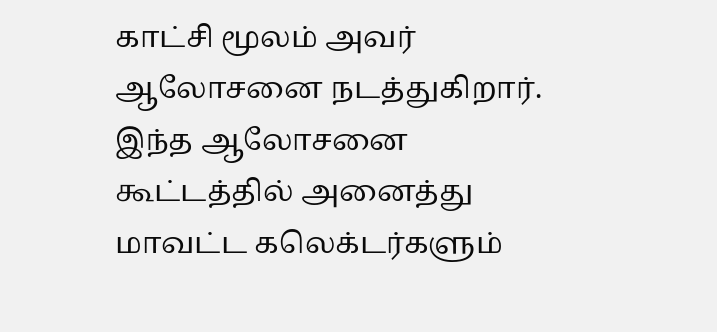காட்சி மூலம் அவர் ஆலோசனை நடத்துகிறார். இந்த ஆலோசனை கூட்டத்தில் அனைத்து மாவட்ட கலெக்டர்களும்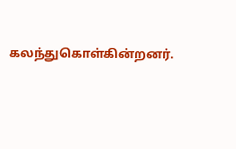கலந்துகொள்கின்றனர்.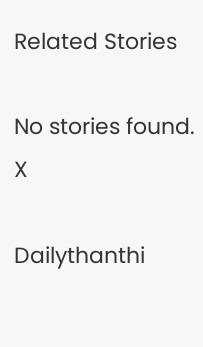Related Stories

No stories found.
X

Dailythanthi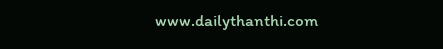www.dailythanthi.com